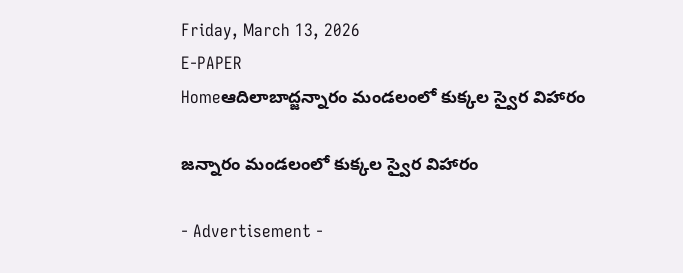Friday, March 13, 2026
E-PAPER
Homeఆదిలాబాద్జన్నారం మండలంలో కుక్కల స్వైర విహారం

జన్నారం మండలంలో కుక్కల స్వైర విహారం

- Advertisement -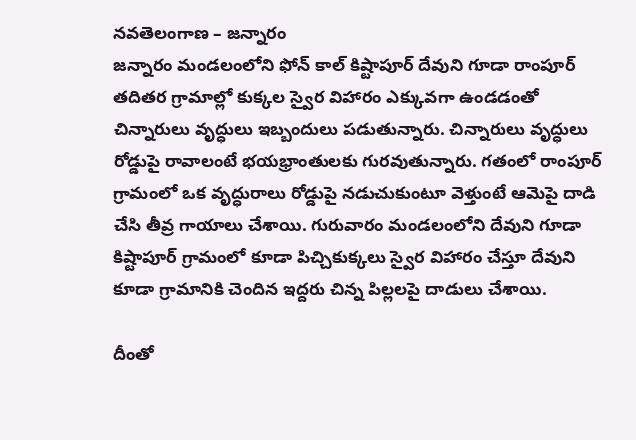నవతెలంగాణ – జన్నారం
జన్నారం మండలంలోని ఫోన్ కాల్ కిష్టాపూర్ దేవుని గూడా రాంపూర్ తదితర గ్రామాల్లో కుక్కల స్వైర విహారం ఎక్కువగా ఉండడంతో చిన్నారులు వృద్ధులు ఇబ్బందులు పడుతున్నారు. చిన్నారులు వృద్ధులు రోడ్డుపై రావాలంటే భయభ్రాంతులకు గురవుతున్నారు. గతంలో రాంపూర్ గ్రామంలో ఒక వృద్ధురాలు రోడ్డుపై నడుచుకుంటూ వెళ్తుంటే ఆమెపై దాడి చేసి తీవ్ర గాయాలు చేశాయి. గురువారం మండలంలోని దేవుని గూడా కిష్టాపూర్ గ్రామంలో కూడా పిచ్చికుక్కలు స్వైర విహారం చేస్తూ దేవుని కూడా గ్రామానికి చెందిన ఇద్దరు చిన్న పిల్లలపై దాడులు చేశాయి.

దీంతో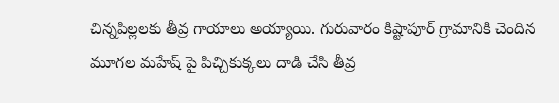చిన్నపిల్లలకు తీవ్ర గాయాలు అయ్యాయి. గురువారం కిష్టాపూర్ గ్రామానికి చెందిన మూగల మహేష్ పై పిచ్చికుక్కలు దాడి చేసి తీవ్ర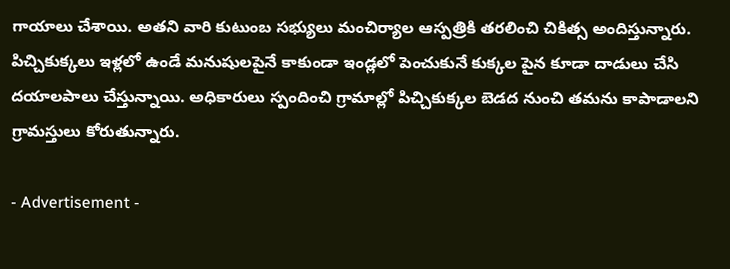గాయాలు చేశాయి. అతని వారి కుటుంబ సభ్యులు మంచిర్యాల ఆస్పత్రికి తరలించి చికిత్స అందిస్తున్నారు. పిచ్చికుక్కలు ఇళ్లలో ఉండే మనుషులపైనే కాకుండా ఇండ్లలో పెంచుకునే కుక్కల పైన కూడా దాడులు చేసి దయాలపాలు చేస్తున్నాయి. అధికారులు స్పందించి గ్రామాల్లో పిచ్చికుక్కల బెడద నుంచి తమను కాపాడాలని గ్రామస్తులు కోరుతున్నారు.

- Advertisement -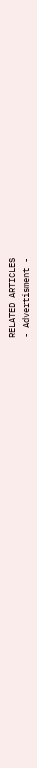RELATED ARTICLES
- Advertisment -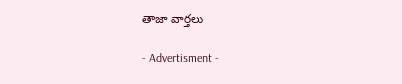తాజా వార్తలు

- Advertisment -